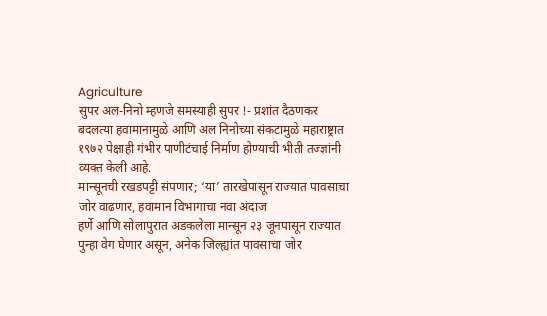Agriculture
सुपर अल-निनो म्हणजे समस्याही सुपर !- प्रशांत दैठणकर
बदलत्या हवामानामुळे आणि अल निनोच्या संकटामुळे महाराष्ट्रात १९७२ पेक्षाही गंभीर पाणीटंचाई निर्माण होण्याची भीती तज्ज्ञांनी व्यक्त केली आहे.
मान्सूनची रखडपट्टी संपणार; ‘या’ तारखेपासून राज्यात पावसाचा जोर वाढणार, हवामान विभागाचा नवा अंदाज
हर्णे आणि सोलापुरात अडकलेला मान्सून २३ जूनपासून राज्यात पुन्हा वेग घेणार असून, अनेक जिल्ह्यांत पावसाचा जोर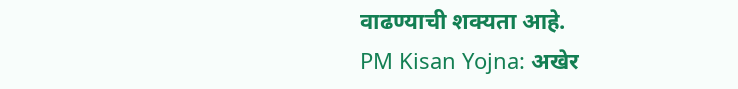वाढण्याची शक्यता आहे.
PM Kisan Yojna: अखेर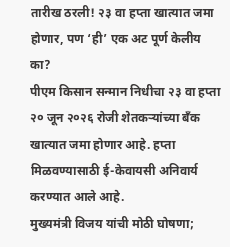तारीख ठरली! २३ वा हप्ता खात्यात जमा होणार, पण ‘ही’ एक अट पूर्ण केलीय का?
पीएम किसान सन्मान निधीचा २३ वा हप्ता २० जून २०२६ रोजी शेतकऱ्यांच्या बँक खात्यात जमा होणार आहे. हप्ता मिळवण्यासाठी ई-केवायसी अनिवार्य करण्यात आले आहे.
मुख्यमंत्री विजय यांची मोठी घोषणा;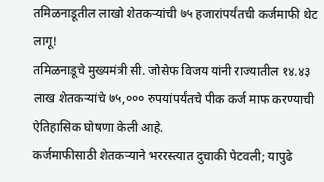तमिळनाडूतील लाखो शेतकऱ्यांची ७५ हजारांपर्यंतची कर्जमाफी थेट लागू!
तमिळनाडूचे मुख्यमंत्री सी. जोसेफ विजय यांनी राज्यातील १४.४३ लाख शेतकऱ्यांचे ७५,००० रुपयांपर्यंतचे पीक कर्ज माफ करण्याची ऐतिहासिक घोषणा केली आहे.
कर्जमाफीसाठी शेतकऱ्याने भररस्त्यात दुचाकी पेटवली; यापुढे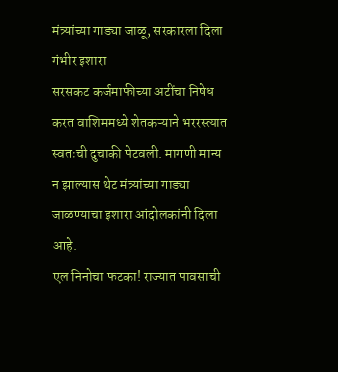मंत्र्यांच्या गाड्या जाळू, सरकारला दिला गंभीर इशारा
सरसकट कर्जमाफीच्या अटींचा निषेध करत वाशिममध्ये शेतकऱ्याने भररस्त्यात स्वतःची दुचाकी पेटवली. मागणी मान्य न झाल्यास थेट मंत्र्यांच्या गाड्या जाळण्याचा इशारा आंदोलकांनी दिला आहे.
एल निनोचा फटका! राज्यात पावसाची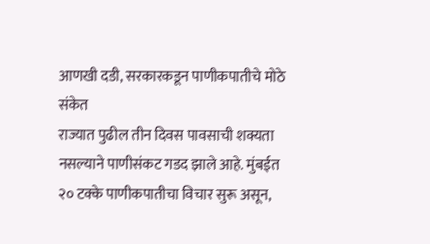आणखी दडी, सरकारकडून पाणीकपातीचे मोठे संकेत
राज्यात पुढील तीन दिवस पावसाची शक्यता नसल्याने पाणीसंकट गडद झाले आहे. मुंबईत २० टक्के पाणीकपातीचा विचार सुरू असून,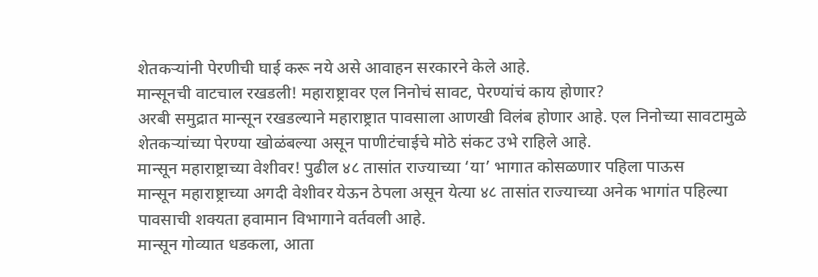शेतकऱ्यांनी पेरणीची घाई करू नये असे आवाहन सरकारने केले आहे.
मान्सूनची वाटचाल रखडली! महाराष्ट्रावर एल निनोचं सावट, पेरण्यांचं काय होणार?
अरबी समुद्रात मान्सून रखडल्याने महाराष्ट्रात पावसाला आणखी विलंब होणार आहे. एल निनोच्या सावटामुळे शेतकऱ्यांच्या पेरण्या खोळंबल्या असून पाणीटंचाईचे मोठे संकट उभे राहिले आहे.
मान्सून महाराष्ट्राच्या वेशीवर! पुढील ४८ तासांत राज्याच्या ‘या’ भागात कोसळणार पहिला पाऊस
मान्सून महाराष्ट्राच्या अगदी वेशीवर येऊन ठेपला असून येत्या ४८ तासांत राज्याच्या अनेक भागांत पहिल्या पावसाची शक्यता हवामान विभागाने वर्तवली आहे.
मान्सून गोव्यात धडकला, आता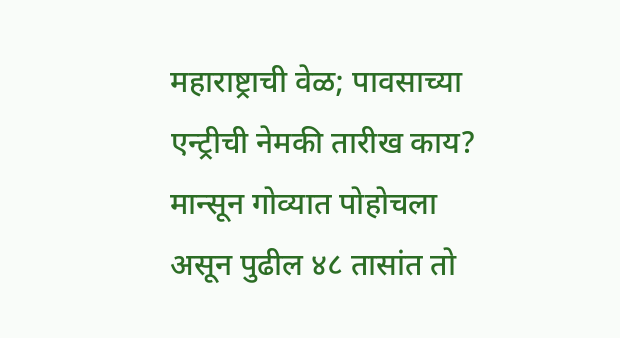महाराष्ट्राची वेळ; पावसाच्या एन्ट्रीची नेमकी तारीख काय?
मान्सून गोव्यात पोहोचला असून पुढील ४८ तासांत तो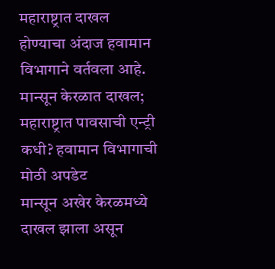महाराष्ट्रात दाखल होण्याचा अंदाज हवामान विभागाने वर्तवला आहे.
मान्सून केरळात दाखल; महाराष्ट्रात पावसाची एन्ट्री कधी? हवामान विभागाची मोठी अपडेट
मान्सून अखेर केरळमध्ये दाखल झाला असून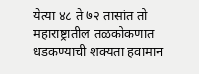येत्या ४८ ते ७२ तासांत तो महाराष्ट्रातील तळकोकणात धडकण्याची शक्यता हवामान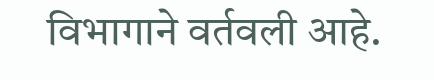विभागाने वर्तवली आहे.